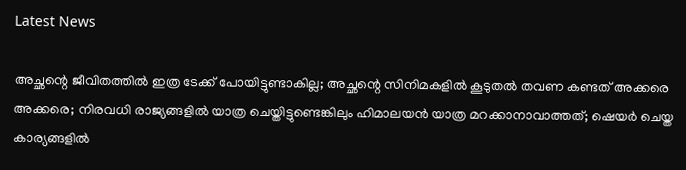Latest News

അച്ഛന്റെ ജീവിതത്തില്‍ ഇത്ര ടേക്ക് പോയിട്ടുണ്ടാകില്ല; അച്ഛന്റെ സിനിമകളില്‍ കൂടുതല്‍ തവണ കണ്ടത് അക്കരെ അക്കരെ; നിരവധി രാജ്യങ്ങളില്‍ യാത്ര ചെയ്തിട്ടുണ്ടെങ്കിലും ഹിമാലയന്‍ യാത്ര മറക്കാനാവാത്തത്; ഷെയര്‍ ചെയ്ത കാര്യങ്ങളില്‍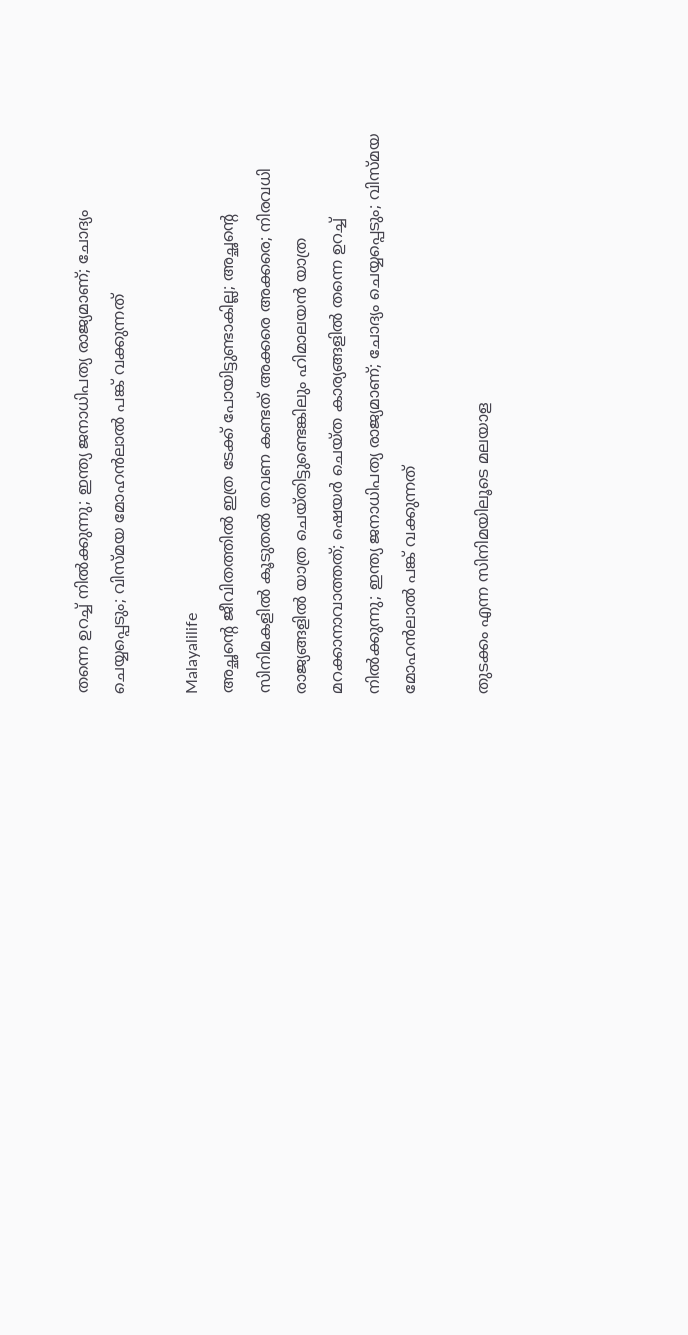തന്നെ ഉറച്ച് നില്‍ക്കുന്നു; ഇന്ത്യ ജനാധിപത്യ രാജ്യമാണ്; ചോദ്യം ചെയ്യപ്പെടും; വിസ്മയ മോഹന്‍ലാല്‍ പങ്ക് വക്കുന്നത്

Malayalilife
അച്ഛന്റെ ജീവിതത്തില്‍ ഇത്ര ടേക്ക് പോയിട്ടുണ്ടാകില്ല; അച്ഛന്റെ സിനിമകളില്‍ കൂടുതല്‍ തവണ കണ്ടത് അക്കരെ അക്കരെ; നിരവധി രാജ്യങ്ങളില്‍ യാത്ര ചെയ്തിട്ടുണ്ടെങ്കിലും ഹിമാലയന്‍ യാത്ര മറക്കാനാവാത്തത്; ഷെയര്‍ ചെയ്ത കാര്യങ്ങളില്‍ തന്നെ ഉറച്ച് നില്‍ക്കുന്നു; ഇന്ത്യ ജനാധിപത്യ രാജ്യമാണ്; ചോദ്യം ചെയ്യപ്പെടും; വിസ്മയ മോഹന്‍ലാല്‍ പങ്ക് വക്കുന്നത്

തുടക്കം എന്ന സിനിമയിലൂടെ മലയാള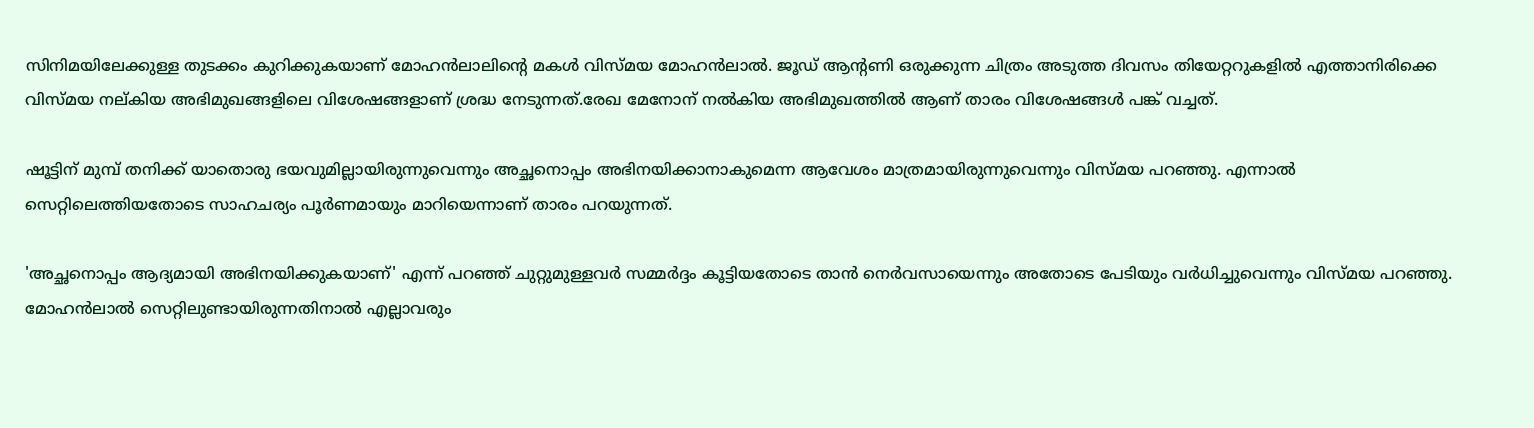സിനിമയിലേക്കുള്ള തുടക്കം കുറിക്കുകയാണ് മോഹന്‍ലാലിന്റെ മകള്‍ വിസ്മയ മോഹന്‍ലാല്‍. ജൂഡ് ആന്റണി ഒരുക്കുന്ന ചിത്രം അടുത്ത ദിവസം തിയേറ്ററുകളില്‍ എത്താനിരിക്കെ വിസ്മയ നല്കിയ അഭിമുഖങ്ങളിലെ വിശേഷങ്ങളാണ് ശ്രദ്ധ നേടുന്നത്.രേഖ മേനോന് നല്‍കിയ അഭിമുഖത്തില്‍ ആണ് താരം വിശേഷങ്ങള്‍ പങ്ക് വച്ചത്.

ഷൂട്ടിന് മുമ്പ് തനിക്ക് യാതൊരു ഭയവുമില്ലായിരുന്നുവെന്നും അച്ഛനൊപ്പം അഭിനയിക്കാനാകുമെന്ന ആവേശം മാത്രമായിരുന്നുവെന്നും വിസ്മയ പറഞ്ഞു. എന്നാല്‍ സെറ്റിലെത്തിയതോടെ സാഹചര്യം പൂര്‍ണമായും മാറിയെന്നാണ് താരം പറയുന്നത്.

'അച്ഛനൊപ്പം ആദ്യമായി അഭിനയിക്കുകയാണ്' എന്ന് പറഞ്ഞ് ചുറ്റുമുള്ളവര്‍ സമ്മര്‍ദ്ദം കൂട്ടിയതോടെ താന്‍ നെര്‍വസായെന്നും അതോടെ പേടിയും വര്‍ധിച്ചുവെന്നും വിസ്മയ പറഞ്ഞു. മോഹന്‍ലാല്‍ സെറ്റിലുണ്ടായിരുന്നതിനാല്‍ എല്ലാവരും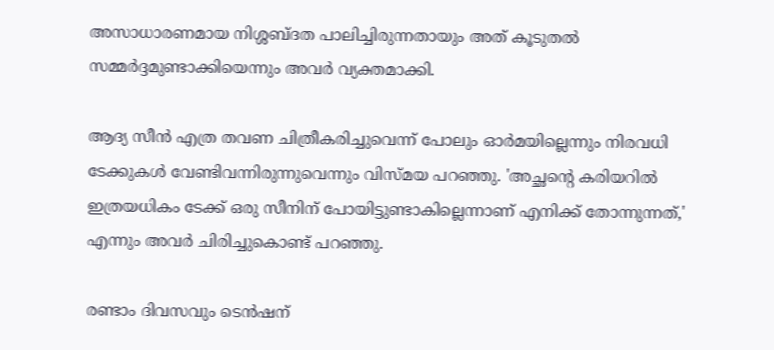അസാധാരണമായ നിശ്ശബ്ദത പാലിച്ചിരുന്നതായും അത് കൂടുതല്‍ സമ്മര്‍ദ്ദമുണ്ടാക്കിയെന്നും അവര്‍ വ്യക്തമാക്കി.

ആദ്യ സീന്‍ എത്ര തവണ ചിത്രീകരിച്ചുവെന്ന് പോലും ഓര്‍മയില്ലെന്നും നിരവധി ടേക്കുകള്‍ വേണ്ടിവന്നിരുന്നുവെന്നും വിസ്മയ പറഞ്ഞു. 'അച്ഛന്റെ കരിയറില്‍ ഇത്രയധികം ടേക്ക് ഒരു സീനിന് പോയിട്ടുണ്ടാകില്ലെന്നാണ് എനിക്ക് തോന്നുന്നത്,' എന്നും അവര്‍ ചിരിച്ചുകൊണ്ട് പറഞ്ഞു.

രണ്ടാം ദിവസവും ടെന്‍ഷന്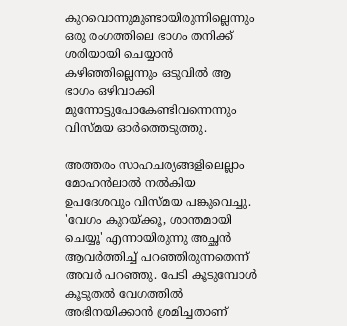കുറവൊന്നുമുണ്ടായിരുന്നില്ലെന്നും ഒരു രംഗത്തിലെ ഭാഗം തനിക്ക് ശരിയായി ചെയ്യാന്‍ കഴിഞ്ഞില്ലെന്നും ഒടുവില്‍ ആ ഭാഗം ഒഴിവാക്കി മുന്നോട്ടുപോകേണ്ടിവന്നെന്നും വിസ്മയ ഓര്‍ത്തെടുത്തു.

അത്തരം സാഹചര്യങ്ങളിലെല്ലാം മോഹന്‍ലാല്‍ നല്‍കിയ ഉപദേശവും വിസ്മയ പങ്കുവെച്ചു. 'വേഗം കുറയ്ക്കൂ, ശാന്തമായി ചെയ്യൂ' എന്നായിരുന്നു അച്ഛന്‍ ആവര്‍ത്തിച്ച് പറഞ്ഞിരുന്നതെന്ന് അവര്‍ പറഞ്ഞു. പേടി കൂടുമ്പോള്‍ കൂടുതല്‍ വേഗത്തില്‍ അഭിനയിക്കാന്‍ ശ്രമിച്ചതാണ്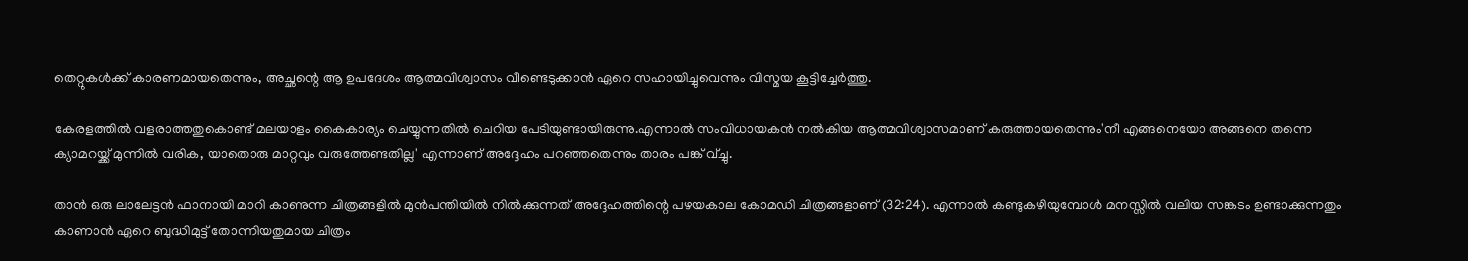തെറ്റുകള്‍ക്ക് കാരണമായതെന്നും, അച്ഛന്റെ ആ ഉപദേശം ആത്മവിശ്വാസം വീണ്ടെടുക്കാന്‍ ഏറെ സഹായിച്ചുവെന്നും വിസ്മയ കൂട്ടിച്ചേര്‍ത്തു.

കേരളത്തില്‍ വളരാത്തതുകൊണ്ട് മലയാളം കൈകാര്യം ചെയ്യുന്നതില്‍ ചെറിയ പേടിയുണ്ടായിരുന്നു.എന്നാല്‍ സംവിധായകന്‍ നല്‍കിയ ആത്മവിശ്വാസമാണ് കരുത്തായതെന്നും'നീ എങ്ങനെയോ അങ്ങനെ തന്നെ ക്യാമറയ്ക്ക് മുന്നില്‍ വരിക, യാതൊരു മാറ്റവും വരുത്തേണ്ടതില്ല' എന്നാണ് അദ്ദേഹം പറഞ്ഞതെന്നും താരം പങ്ക് വ്ച്ചു.

താന്‍ ഒരു ലാലേട്ടന്‍ ഫാനായി മാറി കാണുന്ന ചിത്രങ്ങളില്‍ മുന്‍പന്തിയില്‍ നില്‍ക്കുന്നത് അദ്ദേഹത്തിന്റെ പഴയകാല കോമഡി ചിത്രങ്ങളാണ് (32:24). എന്നാല്‍ കണ്ടുകഴിയുമ്പോള്‍ മനസ്സില്‍ വലിയ സങ്കടം ഉണ്ടാക്കുന്നതും കാണാന്‍ ഏറെ ബുദ്ധിമുട്ട് തോന്നിയതുമായ ചിത്രം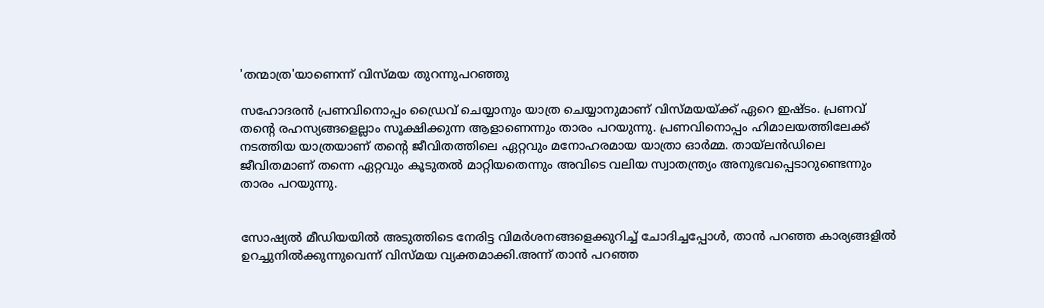'തന്മാത്ര'യാണെന്ന് വിസ്മയ തുറന്നുപറഞ്ഞു

സഹോദരന്‍ പ്രണവിനൊപ്പം ഡ്രൈവ് ചെയ്യാനും യാത്ര ചെയ്യാനുമാണ് വിസ്മയയ്ക്ക് ഏറെ ഇഷ്ടം. പ്രണവ് തന്റെ രഹസ്യങ്ങളെല്ലാം സൂക്ഷിക്കുന്ന ആളാണെന്നും താരം പറയുന്നു. പ്രണവിനൊപ്പം ഹിമാലയത്തിലേക്ക് നടത്തിയ യാത്രയാണ് തന്റെ ജീവിതത്തിലെ ഏറ്റവും മനോഹരമായ യാത്രാ ഓര്‍മ്മ. തായ്ലന്‍ഡിലെ ജീവിതമാണ് തന്നെ ഏറ്റവും കൂടുതല്‍ മാറ്റിയതെന്നും അവിടെ വലിയ സ്വാതന്ത്ര്യം അനുഭവപ്പെടാറുണ്ടെന്നും താരം പറയുന്നു.


സോഷ്യല്‍ മീഡിയയില്‍ അടുത്തിടെ നേരിട്ട വിമര്‍ശനങ്ങളെക്കുറിച്ച് ചോദിച്ചപ്പോള്‍, താന്‍ പറഞ്ഞ കാര്യങ്ങളില്‍ ഉറച്ചുനില്‍ക്കുന്നുവെന്ന് വിസ്മയ വ്യക്തമാക്കി.അന്ന് താന്‍ പറഞ്ഞ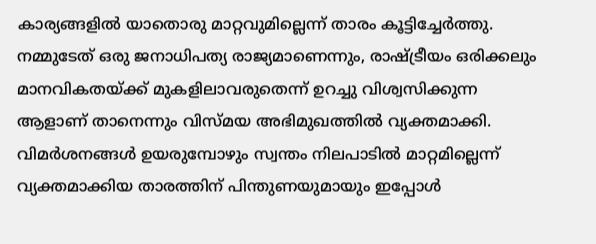കാര്യങ്ങളില്‍ യാതൊരു മാറ്റവുമില്ലെന്ന് താരം കൂട്ടിച്ചേര്‍ത്തു. നമ്മുടേത് ഒരു ജനാധിപത്യ രാജ്യമാണെന്നും, രാഷ്ട്രീയം ഒരിക്കലും മാനവികതയ്ക്ക് മുകളിലാവരുതെന്ന് ഉറച്ചു വിശ്വസിക്കുന്ന ആളാണ് താനെന്നും വിസ്മയ അഭിമുഖത്തില്‍ വ്യക്തമാക്കി. വിമര്‍ശനങ്ങള്‍ ഉയരുമ്പോഴും സ്വന്തം നിലപാടില്‍ മാറ്റമില്ലെന്ന് വ്യക്തമാക്കിയ താരത്തിന് പിന്തുണയുമായും ഇപ്പോള്‍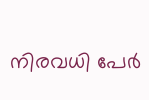നിരവധി പേര്‍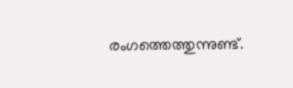രംഗത്തെത്തുന്നുണ്ട്.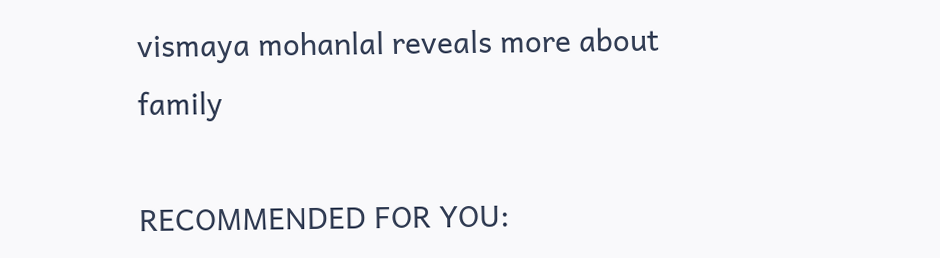vismaya mohanlal reveals more about family

RECOMMENDED FOR YOU: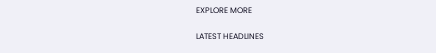EXPLORE MORE

LATEST HEADLINES